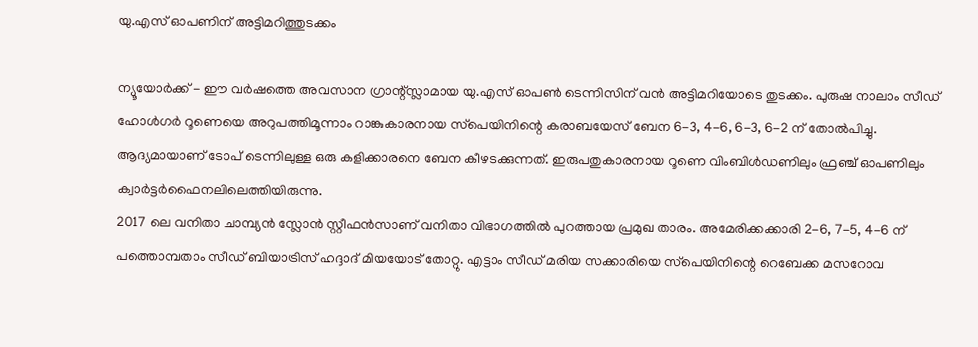യു.എസ് ഓപണിന് അട്ടിമറിത്തുടക്കം

ന്യൂയോര്‍ക്ക് - ഈ വര്‍ഷത്തെ അവസാന ഗ്രാന്റ്സ്ലാമായ യു.എസ് ഓപണ്‍ ടെന്നിസിന് വന്‍ അട്ടിമറിയോടെ തുടക്കം. പുരുഷ നാലാം സീഡ് ഹോള്‍ഗര്‍ റൂണെയെ അറുപത്തിമൂന്നാം റാങ്കുകാരനായ സ്‌പെയിനിന്റെ കരാബയേസ് ബേന 6-3, 4-6, 6-3, 6-2 ന് തോല്‍പിച്ചു. ആദ്യമായാണ് ടോപ് ടെന്നിലുള്ള ഒരു കളിക്കാരനെ ബേന കീഴടക്കുന്നത്. ഇരുപതുകാരനായ റൂണെ വിംബിള്‍ഡണിലും ഫ്രഞ്ച് ഓപണിലും ക്വാര്‍ട്ടര്‍ഫൈനലിലെത്തിയിരുന്നു.
2017 ലെ വനിതാ ചാമ്പ്യന്‍ സ്ലോന്‍ സ്റ്റീഫന്‍സാണ് വനിതാ വിഭാഗത്തില്‍ പുറത്തായ പ്രമുഖ താരം. അമേരിക്കക്കാരി 2-6, 7-5, 4-6 ന് പത്തൊമ്പതാം സീഡ് ബിയാട്രിസ് ഹദ്ദാദ് മിയയോട് തോറ്റു. എട്ടാം സീഡ് മരിയ സക്കാരിയെ സ്‌പെയിനിന്റെ റെബേക്ക മസറോവ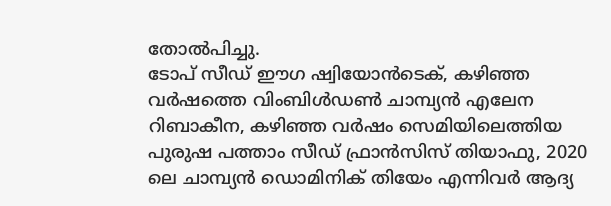തോല്‍പിച്ചു.
ടോപ് സീഡ് ഈഗ ഷ്വിയോന്‍ടെക്, കഴിഞ്ഞ വര്‍ഷത്തെ വിംബിള്‍ഡണ്‍ ചാമ്പ്യന്‍ എലേന റിബാകീന, കഴിഞ്ഞ വര്‍ഷം സെമിയിലെത്തിയ പുരുഷ പത്താം സീഡ് ഫ്രാന്‍സിസ് തിയാഫു, 2020 ലെ ചാമ്പ്യന്‍ ഡൊമിനിക് തിയേം എന്നിവര്‍ ആദ്യ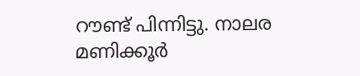റൗണ്ട് പിന്നിട്ടു. നാലര മണിക്കൂര്‍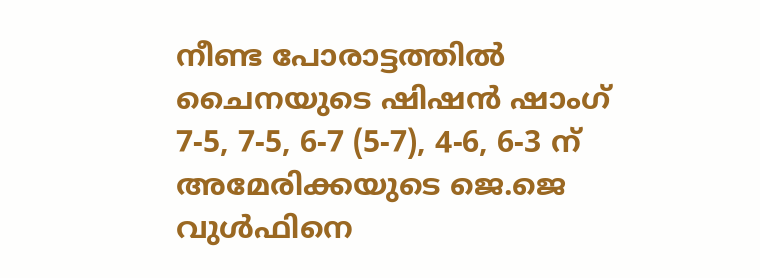നീണ്ട പോരാട്ടത്തില്‍ ചൈനയുടെ ഷിഷന്‍ ഷാംഗ് 7-5, 7-5, 6-7 (5-7), 4-6, 6-3 ന് അമേരിക്കയുടെ ജെ.ജെ വുള്‍ഫിനെ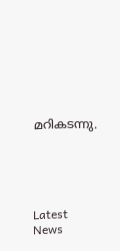മറികടന്നു.





Latest News